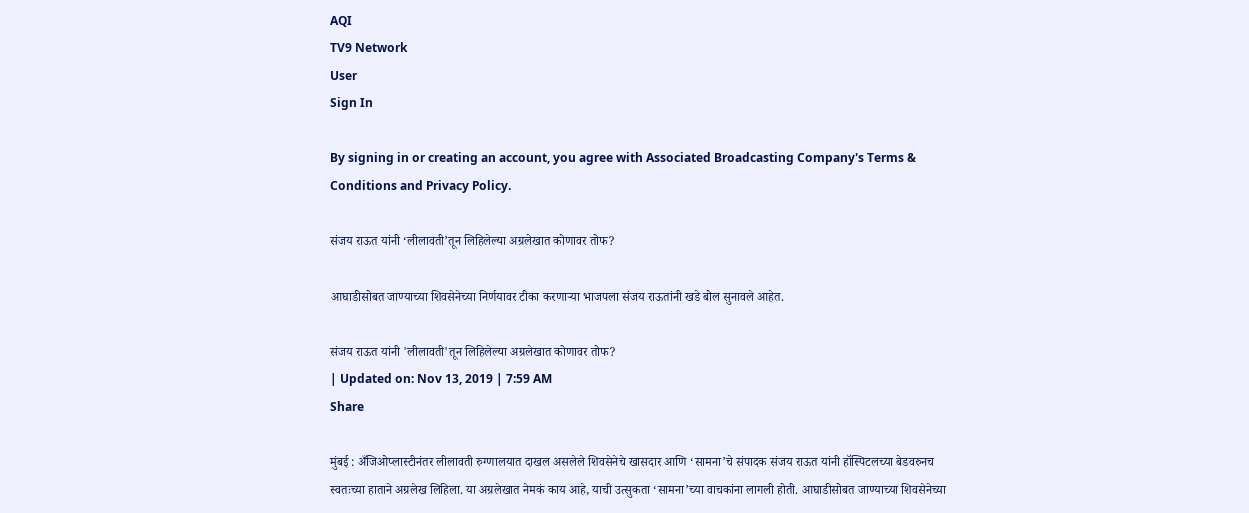AQI
TV9 Network
User
Sign In

By signing in or creating an account, you agree with Associated Broadcasting Company's Terms & Conditions and Privacy Policy.

संजय राऊत यांनी ‘लीलावती’तून लिहिलेल्या अग्रलेखात कोणावर तोफ?

आघाडीसोबत जाण्याच्या शिवसेनेच्या निर्णयावर टीका करणाऱ्या भाजपला संजय राऊतांनी खडे बोल सुनावले आहेत.

संजय राऊत यांनी 'लीलावती'तून लिहिलेल्या अग्रलेखात कोणावर तोफ?
| Updated on: Nov 13, 2019 | 7:59 AM
Share

मुंबई : अँजिओप्लास्टीनंतर लीलावती रुग्णालयात दाखल असलेले शिवसेनेचे खासदार आणि ‘सामना’चे संपादक संजय राऊत यांनी हॉस्पिटलच्या बेडवरुनच स्वतःच्या हाताने अग्रलेख लिहिला. या अग्रलेखात नेमकं काय आहे, याची उत्सुकता ‘सामना’च्या वाचकांना लागली होती. आघाडीसोबत जाण्याच्या शिवसेनेच्या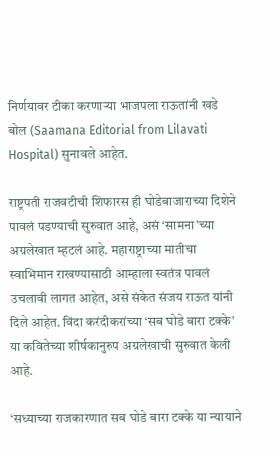निर्णयावर टीका करणाऱ्या भाजपला राऊतांनी खडे बोल (Saamana Editorial from Lilavati Hospital) सुनावले आहेत.

राष्ट्रपती राजवटीची शिफारस ही घोडेबाजाराच्या दिशेने पावलं पडण्याची सुरुवात आहे, असं ‘सामना’च्या अग्रलेखात म्हटलं आहे. महाराष्ट्राच्या मातीचा स्वाभिमान राखण्यासाठी आम्हाला स्वतंत्र पावलं उचलावी लागत आहेत, असे संकेत संजय राऊत यांनी दिले आहेत. विंदा करंदीकरांच्या ‘सब घोडे बारा टक्के’ या कवितेच्या शीर्षकानुरुप अग्रलेखाची सुरुवात केली आहे.

‘सध्याच्या राजकारणात सब घोडे बारा टक्के या न्यायाने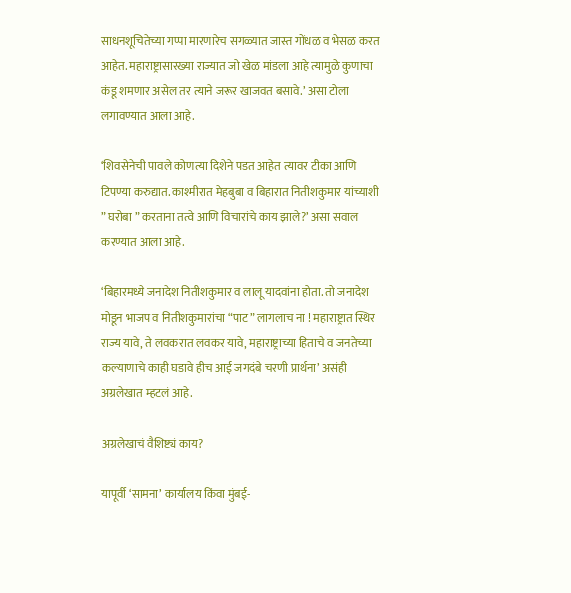साधनशूचितेच्या गप्पा मारणारेच सगळ्यात जास्त गोंधळ व भेसळ करत आहेत. महाराष्ट्रासारख्या राज्यात जो खेळ मांडला आहे त्यामुळे कुणाचा कंडू शमणार असेल तर त्याने जरूर खाजवत बसावे.’ असा टोला लगावण्यात आला आहे.

‘शिवसेनेची पावले कोणत्या दिशेने पडत आहेत त्यावर टीका आणि टिपण्या करुद्यात. काश्मीरात मेहबुबा व बिहारात नितीशकुमार यांच्याशी ” घरोबा ” करताना तत्वे आणि विचारांचे काय झाले?’ असा सवाल करण्यात आला आहे.

‘बिहारमध्ये जनादेश नितीशकुमार व लालू यादवांना होता. तो जनादेश मोडून भाजप व नितीशकुमारांचा “पाट” लागलाच ना ! महाराष्ट्रात स्थिर राज्य यावे, ते लवकरात लवकर यावे, महाराष्ट्राच्या हिताचे व जनतेच्या कल्याणाचे काही घडावे हीच आई जगदंबे चरणी प्रार्थना’ असंही अग्रलेखात म्हटलं आहे.

अग्रलेखाचं वैशिष्ट्यं काय?

यापूर्वी ‘सामना’ कार्यालय किंवा मुंबई-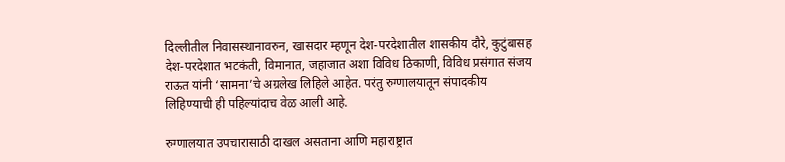दिल्लीतील निवासस्थानावरुन, खासदार म्हणून देश-परदेशातील शासकीय दौरे, कुटुंबासह देश-परदेशात भटकंती, विमानात, जहाजात अशा विविध ठिकाणी, विविध प्रसंगात संजय राऊत यांनी ‘सामना’चे अग्रलेख लिहिले आहेत. परंतु रुग्णालयातून संपादकीय लिहिण्याची ही पहिल्यांदाच वेळ आली आहे.

रुग्णालयात उपचारासाठी दाखल असताना आणि महाराष्ट्रात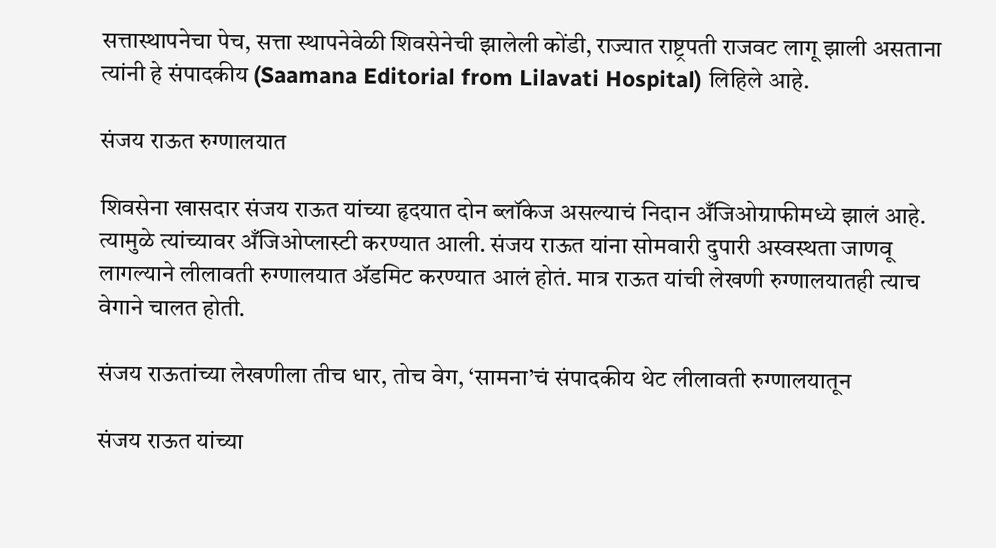सत्तास्थापनेचा पेच, सत्ता स्थापनेवेळी शिवसेनेची झालेली कोंडी, राज्यात राष्ट्रपती राजवट लागू झाली असताना त्यांनी हे संपादकीय (Saamana Editorial from Lilavati Hospital) लिहिले आहे.

संजय राऊत रुग्णालयात

शिवसेना खासदार संजय राऊत यांच्या हृदयात दोन ब्लॉकेज असल्याचं निदान अँजिओग्राफीमध्ये झालं आहे. त्यामुळे त्यांच्यावर अँजिओप्लास्टी करण्यात आली. संजय राऊत यांना सोमवारी दुपारी अस्वस्थता जाणवू लागल्याने लीलावती रुग्णालयात ॲडमिट करण्यात आलं होतं. मात्र राऊत यांची लेखणी रुग्णालयातही त्याच वेगाने चालत होती.

संजय राऊतांच्या लेखणीला तीच धार, तोच वेग, ‘सामना’चं संपादकीय थेट लीलावती रुग्णालयातून

संजय राऊत यांच्या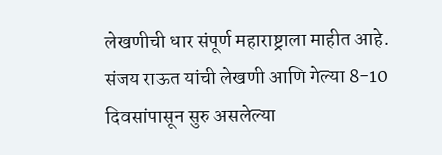लेखणीची धार संपूर्ण महाराष्ट्राला माहीत आहे. संजय राऊत यांची लेखणी आणि गेल्या 8-10 दिवसांपासून सुरु असलेल्या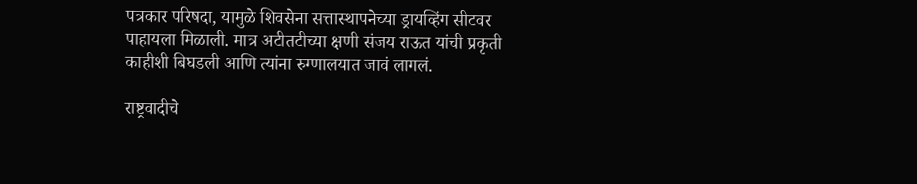पत्रकार परिषदा, यामुळे शिवसेना सत्तास्थापनेच्या ड्रायव्हिंग सीटवर पाहायला मिळाली. मात्र अटीतटीच्या क्षणी संजय राऊत यांची प्रकृती काहीशी बिघडली आणि त्यांना रुग्णालयात जावं लागलं.

राष्ट्रवादीचे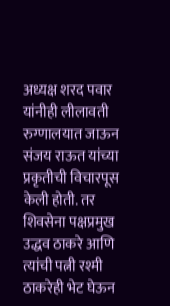अध्यक्ष शरद पवार यांनीही लीलावती रुग्णालयात जाऊन संजय राऊत यांच्या प्रकृतीची विचारपूस केली होती. तर शिवसेना पक्षप्रमुख उद्धव ठाकरे आणि त्यांची पत्नी रश्मी ठाकरेही भेट घेऊन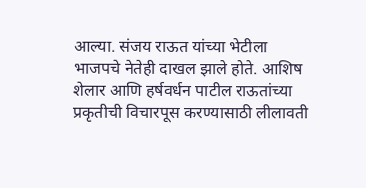आल्या. संजय राऊत यांच्या भेटीला भाजपचे नेतेही दाखल झाले होते. आशिष शेलार आणि हर्षवर्धन पाटील राऊतांच्या प्रकृतीची विचारपूस करण्यासाठी लीलावती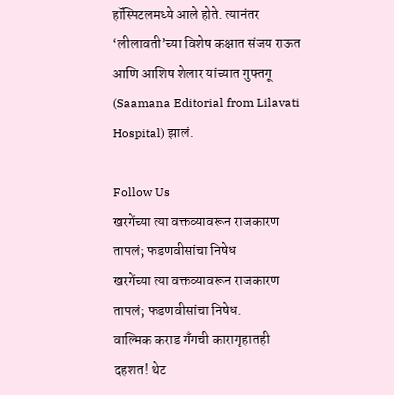हॉस्पिटलमध्ये आले होते. त्यानंतर ‘लीलावती’च्या विशेष कक्षात संजय राऊत आणि आशिष शेलार यांच्यात गुफ्तगू (Saamana Editorial from Lilavati Hospital) झालं.

Follow Us
खरगेंच्या त्या वक्तव्यावरून राजकारण तापलं; फडणवीसांचा निषेध
खरगेंच्या त्या वक्तव्यावरून राजकारण तापलं; फडणवीसांचा निषेध.
वाल्मिक कराड गँगची कारागृहातही दहशत! थेट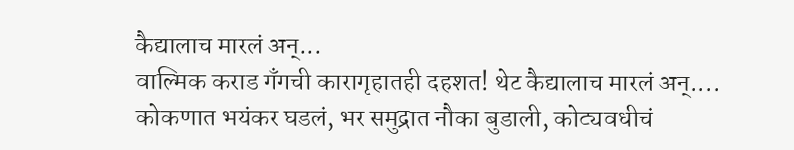कैद्यालाच मारलं अन्...
वाल्मिक कराड गँगची कारागृहातही दहशत! थेट कैद्यालाच मारलं अन्....
कोकणात भयंकर घडलं, भर समुद्रात नौका बुडाली, कोट्यवधीचं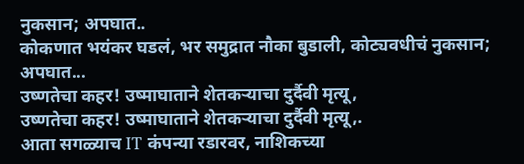नुकसान; अपघात..
कोकणात भयंकर घडलं, भर समुद्रात नौका बुडाली, कोट्यवधीचं नुकसान; अपघात...
उष्णतेचा कहर! उष्माघाताने शेतकऱ्याचा दुर्दैवी मृत्यू,
उष्णतेचा कहर! उष्माघाताने शेतकऱ्याचा दुर्दैवी मृत्यू,.
आता सगळ्याच IT कंपन्या रडारवर, नाशिकच्या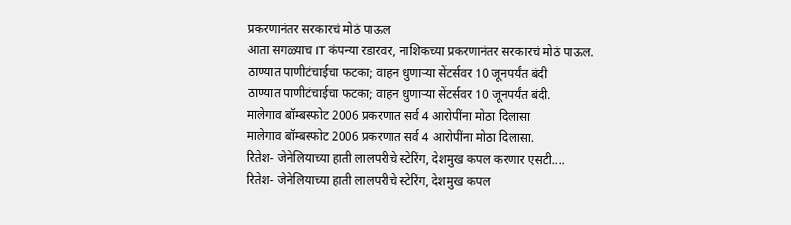प्रकरणानंतर सरकारचं मोठं पाऊल
आता सगळ्याच IT कंपन्या रडारवर, नाशिकच्या प्रकरणानंतर सरकारचं मोठं पाऊल.
ठाण्यात पाणीटंचाईचा फटका; वाहन धुणाऱ्या सेंटर्सवर 10 जूनपर्यंत बंदी
ठाण्यात पाणीटंचाईचा फटका; वाहन धुणाऱ्या सेंटर्सवर 10 जूनपर्यंत बंदी.
मालेगाव बॉम्बस्फोट 2006 प्रकरणात सर्व 4 आरोपींना मोठा दिलासा
मालेगाव बॉम्बस्फोट 2006 प्रकरणात सर्व 4 आरोपींना मोठा दिलासा.
रितेश- जेनेलियाच्या हाती लालपरीचे स्टेरिंग, देशमुख कपल करणार एसटी....
रितेश- जेनेलियाच्या हाती लालपरीचे स्टेरिंग, देशमुख कपल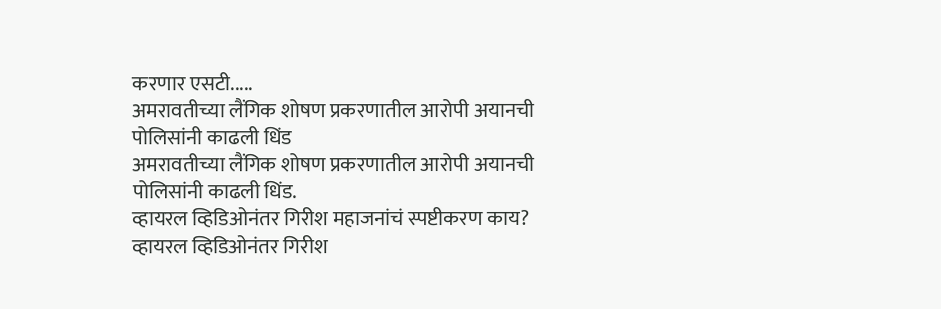करणार एसटी.....
अमरावतीच्या लैंगिक शोषण प्रकरणातील आरोपी अयानची पोलिसांनी काढली धिंड
अमरावतीच्या लैंगिक शोषण प्रकरणातील आरोपी अयानची पोलिसांनी काढली धिंड.
व्हायरल व्हिडिओनंतर गिरीश महाजनांचं स्पष्टीकरण काय?
व्हायरल व्हिडिओनंतर गिरीश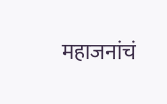महाजनांचं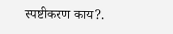स्पष्टीकरण काय?.